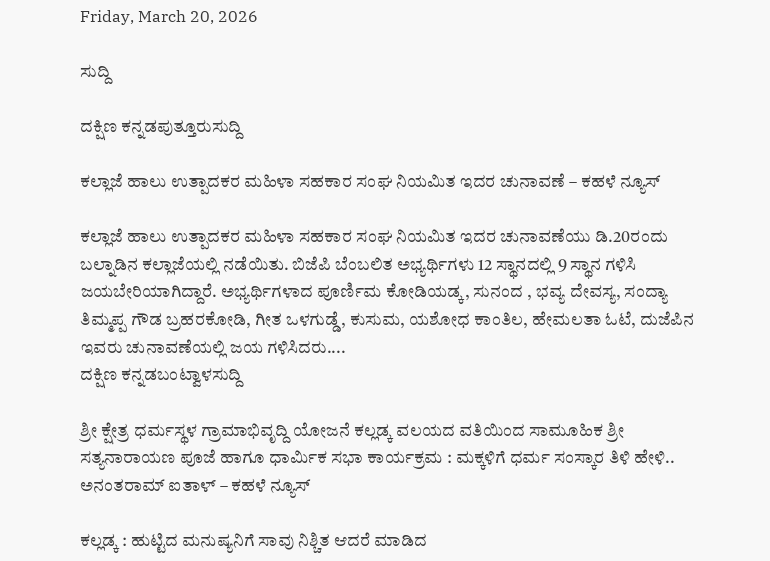Friday, March 20, 2026

ಸುದ್ದಿ

ದಕ್ಷಿಣ ಕನ್ನಡಪುತ್ತೂರುಸುದ್ದಿ

ಕಲ್ಲಾಜೆ ಹಾಲು ಉತ್ಪಾದಕರ ಮಹಿಳಾ ಸಹಕಾರ ಸಂಘ ನಿಯಮಿತ ಇದರ ಚುನಾವಣೆ – ಕಹಳೆ ನ್ಯೂಸ್

ಕಲ್ಲಾಜೆ ಹಾಲು ಉತ್ಪಾದಕರ ಮಹಿಳಾ ಸಹಕಾರ ಸಂಘ ನಿಯಮಿತ ಇದರ ಚುನಾವಣೆಯು ಡಿ.20ರಂದು ಬಲ್ನಾಡಿನ ಕಲ್ಲಾಜೆಯಲ್ಲಿ ನಡೆಯಿತು. ಬಿಜೆಪಿ ಬೆಂಬಲಿತ ಅಭ್ಯರ್ಥಿಗಳು 12 ಸ್ಥಾನದಲ್ಲಿ 9 ಸ್ಥಾನ ಗಳಿಸಿ ಜಯಬೇರಿಯಾಗಿದ್ದಾರೆ. ಅಭ್ಯರ್ಥಿಗಳಾದ ಪೂರ್ಣಿಮ ಕೋಡಿಯಡ್ಕ, ಸುನಂದ , ಭವ್ಯ ದೇವಸ್ಯ, ಸಂದ್ಯಾ ತಿಮ್ಮಪ್ಪ ಗೌಡ ಬ್ರಹರಕೋಡಿ, ಗೀತ ಒಳಗುಡ್ಡೆ, ಕುಸುಮ, ಯಶೋಧ ಕಾಂತಿಲ, ಹೇಮಲತಾ ಓಟೆ, ದುಜೆಪಿನ ಇವರು ಚುನಾವಣೆಯಲ್ಲಿ ಜಯ ಗಳಿಸಿದರು....
ದಕ್ಷಿಣ ಕನ್ನಡಬಂಟ್ವಾಳಸುದ್ದಿ

ಶ್ರೀ ಕ್ಷೇತ್ರ ಧರ್ಮಸ್ಥಳ ಗ್ರಾಮಾಭಿವೃದ್ದಿ ಯೋಜನೆ ಕಲ್ಲಡ್ಕ ವಲಯದ ವತಿಯಿಂದ ಸಾಮೂಹಿಕ ಶ್ರೀ ಸತ್ಯನಾರಾಯಣ ಪೂಜೆ ಹಾಗೂ ಧಾರ್ಮಿಕ ಸಭಾ ಕಾರ್ಯಕ್ರಮ : ಮಕ್ಕಳಿಗೆ ಧರ್ಮ ಸಂಸ್ಕಾರ ತಿಳಿ ಹೇಳಿ.. ಅನಂತರಾಮ್ ಐತಾಳ್ – ಕಹಳೆ ನ್ಯೂಸ್

ಕಲ್ಲಡ್ಕ : ಹುಟ್ಟಿದ ಮನುಷ್ಯನಿಗೆ ಸಾವು ನಿಶ್ಚಿತ ಆದರೆ ಮಾಡಿದ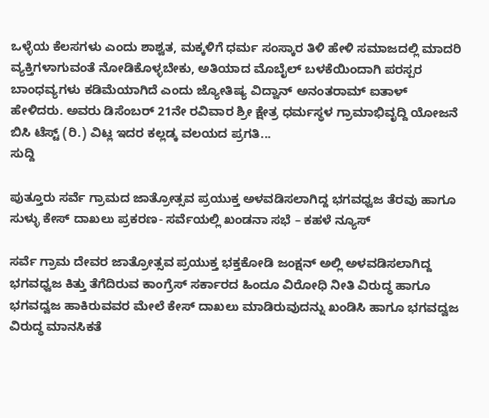ಒಳ್ಳೆಯ ಕೆಲಸಗಳು ಎಂದು ಶಾಶ್ವತ, ಮಕ್ಕಳಿಗೆ ಧರ್ಮ ಸಂಸ್ಕಾರ ತಿಳಿ ಹೇಳಿ ಸಮಾಜದಲ್ಲಿ ಮಾದರಿ ವ್ಯಕ್ತಿಗಳಾಗುವಂತೆ ನೋಡಿಕೊಳ್ಳಬೇಕು, ಅತಿಯಾದ ಮೊಬೈಲ್ ಬಳಕೆಯಿಂದಾಗಿ ಪರಸ್ಪರ ಬಾಂಧವ್ಯಗಳು ಕಡಿಮೆಯಾಗಿದೆ ಎಂದು ಜ್ಯೋತಿಷ್ಯ ವಿದ್ವಾನ್ ಅನಂತರಾಮ್ ಐತಾಳ್ ಹೇಳಿದರು. ಅವರು ಡಿಸೆಂಬರ್ 21ನೇ ರವಿವಾರ ಶ್ರೀ ಕ್ಷೇತ್ರ ಧರ್ಮಸ್ಥಳ ಗ್ರಾಮಾಭಿವೃದ್ದಿ ಯೋಜನೆ ಬಿಸಿ ಟೆಸ್ಟ್ (ರಿ.) ವಿಟ್ಲ ಇದರ ಕಲ್ಲಡ್ಕ ವಲಯದ ಪ್ರಗತಿ...
ಸುದ್ದಿ

ಪುತ್ತೂರು ಸರ್ವೆ ಗ್ರಾಮದ ಜಾತ್ರೋತ್ಸವ ಪ್ರಯುಕ್ತ ಅಳವಡಿಸಲಾಗಿದ್ದ ಭಗವಧ್ವಜ ತೆರವು ಹಾಗೂ ಸುಳ್ಳು ಕೇಸ್ ದಾಖಲು ಪ್ರಕರಣ- ಸರ್ವೆಯಲ್ಲಿ ಖಂಡನಾ ಸಭೆ – ಕಹಳೆ ನ್ಯೂಸ್

ಸರ್ವೆ ಗ್ರಾಮ ದೇವರ ಜಾತ್ರೋತ್ಸವ ಪ್ರಯುಕ್ತ ಭಕ್ತಕೋಡಿ ಜಂಕ್ಷನ್ ಅಲ್ಲಿ ಅಳವಡಿಸಲಾಗಿದ್ದ ಭಗವಧ್ವಜ ಕಿತ್ತು ತೆಗೆದಿರುವ ಕಾಂಗ್ರೆಸ್ ಸರ್ಕಾರದ ಹಿಂದೂ ವಿರೋಧಿ ನೀತಿ ವಿರುದ್ಧ ಹಾಗೂ ಭಗವದ್ವಜ ಹಾಕಿರುವವರ ಮೇಲೆ ಕೇಸ್ ದಾಖಲು ಮಾಡಿರುವುದನ್ನು ಖಂಡಿಸಿ ಹಾಗೂ ಭಗವದ್ವಜ ವಿರುದ್ಧ ಮಾನಸಿಕತೆ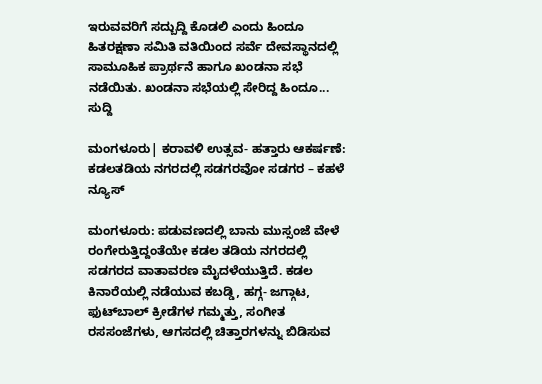ಇರುವವರಿಗೆ ಸದ್ಬುದ್ದಿ ಕೊಡಲಿ ಎಂದು ಹಿಂದೂ ಹಿತರಕ್ಷಣಾ ಸಮಿತಿ ವತಿಯಿಂದ ಸರ್ವೆ ದೇವಸ್ಥಾನದಲ್ಲಿ ಸಾಮೂಹಿಕ ಪ್ರಾರ್ಥನೆ ಹಾಗೂ ಖಂಡನಾ ಸಭೆ ನಡೆಯಿತು. ಖಂಡನಾ ಸಭೆಯಲ್ಲಿ ಸೇರಿದ್ದ ಹಿಂದೂ...
ಸುದ್ದಿ

ಮಂಗಳೂರು| ಕರಾವಳಿ ಉತ್ಸವ- ಹತ್ತಾರು ಆಕರ್ಷಣೆ: ಕಡಲತಡಿಯ ನಗರದಲ್ಲಿ ಸಡಗರವೋ ಸಡಗರ – ಕಹಳೆ ನ್ಯೂಸ್

ಮಂಗಳೂರು: ಪಡುವಣದಲ್ಲಿ ಬಾನು ಮುಸ್ಸಂಜೆ ವೇಳೆ ರಂಗೇರುತ್ತಿದ್ದಂತೆಯೇ ಕಡಲ ತಡಿಯ ನಗರದಲ್ಲಿ ಸಡಗರದ ವಾತಾವರಣ ಮೈದಳೆಯುತ್ತಿದೆ. ಕಡಲ ಕಿನಾರೆಯಲ್ಲಿ ನಡೆಯುವ ಕಬಡ್ಡಿ, ಹಗ್ಗ- ಜಗ್ಗಾಟ, ಫುಟ್‌ಬಾಲ್‌ ಕ್ರೀಡೆಗಳ ಗಮ್ಮತ್ತು, ಸಂಗೀತ ರಸಸಂಜೆಗಳು, ಆಗಸದಲ್ಲಿ ಚಿತ್ತಾರಗಳನ್ನು ಬಿಡಿಸುವ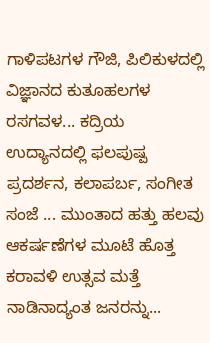ಗಾಳಿಪಟಗಳ ಗೌಜಿ, ಪಿಲಿಕುಳದಲ್ಲಿ ವಿಜ್ಞಾನದ ಕುತೂಹಲಗಳ ರಸಗವಳ... ಕದ್ರಿಯ ಉದ್ಯಾನದಲ್ಲಿ ಫಲಪುಷ್ಪ ಪ್ರದರ್ಶನ, ಕಲಾಪರ್ಬ, ಸಂಗೀತ ಸಂಜೆ ... ಮುಂತಾದ ಹತ್ತು ಹಲವು ಆಕರ್ಷಣೆಗಳ ಮೂಟೆ ಹೊತ್ತ ಕರಾವಳಿ ಉತ್ಸವ ಮತ್ತೆ ನಾಡಿನಾದ್ಯಂತ ಜನರನ್ನು...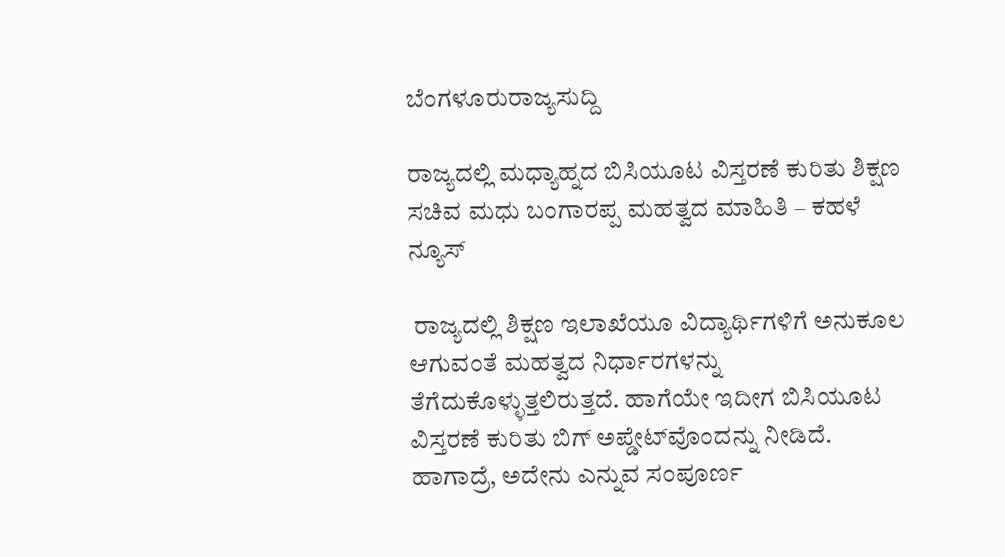ಬೆಂಗಳೂರುರಾಜ್ಯಸುದ್ದಿ

ರಾಜ್ಯದಲ್ಲಿ ಮಧ್ಯಾಹ್ನದ ಬಿಸಿಯೂಟ ವಿಸ್ತರಣೆ ಕುರಿತು ಶಿಕ್ಷಣ ಸಚಿವ ಮಧು ಬಂಗಾರಪ್ಪ ಮಹತ್ವದ ಮಾಹಿತಿ – ಕಹಳೆ ನ್ಯೂಸ್

 ರಾಜ್ಯದಲ್ಲಿ ಶಿಕ್ಷಣ ಇಲಾಖೆಯೂ ವಿದ್ಯಾರ್ಥಿಗಳಿಗೆ ಅನುಕೂಲ ಆಗುವಂತೆ ಮಹತ್ವದ ನಿರ್ಧಾರಗಳನ್ನು ತೆಗೆದುಕೊಳ್ಳುತ್ತಲಿರುತ್ತದೆ. ಹಾಗೆಯೇ ಇದೀಗ ಬಿಸಿಯೂಟ ವಿಸ್ತರಣೆ ಕುರಿತು ಬಿಗ್‌ ಅಪ್ಡೇಟ್‌ವೊಂದನ್ನು ನೀಡಿದೆ. ಹಾಗಾದ್ರೆ, ಅದೇನು ಎನ್ನುವ ಸಂಪೂರ್ಣ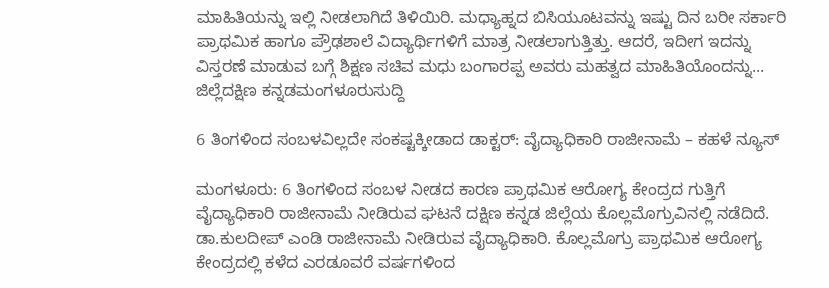ಮಾಹಿತಿಯನ್ನು ಇಲ್ಲಿ ನೀಡಲಾಗಿದೆ ತಿಳಿಯಿರಿ. ಮಧ್ಯಾಹ್ನದ ಬಿಸಿಯೂಟವನ್ನು ಇಷ್ಟು ದಿನ ಬರೀ ಸರ್ಕಾರಿ ಪ್ರಾಥಮಿಕ ಹಾಗೂ ಪ್ರೌಢಶಾಲೆ ವಿದ್ಯಾರ್ಥಿಗಳಿಗೆ ಮಾತ್ರ ನೀಡಲಾಗುತ್ತಿತ್ತು. ಆದರೆ, ಇದೀಗ ಇದನ್ನು ವಿಸ್ತರಣೆ ಮಾಡುವ ಬಗ್ಗೆ ಶಿಕ್ಷಣ ಸಚಿವ ಮಧು ಬಂಗಾರಪ್ಪ ಅವರು ಮಹತ್ವದ ಮಾಹಿತಿಯೊಂದನ್ನು...
ಜಿಲ್ಲೆದಕ್ಷಿಣ ಕನ್ನಡಮಂಗಳೂರುಸುದ್ದಿ

6 ತಿಂಗಳಿಂದ ಸಂಬಳವಿಲ್ಲದೇ ಸಂಕಷ್ಟಕ್ಕೀಡಾದ ಡಾಕ್ಟರ್: ವೈದ್ಯಾಧಿಕಾರಿ ರಾಜೀನಾಮೆ – ಕಹಳೆ ನ್ಯೂಸ್

ಮಂಗಳೂರು: 6 ತಿಂಗಳಿಂದ ಸಂಬಳ ನೀಡದ ಕಾರಣ ಪ್ರಾಥಮಿಕ ಆರೋಗ್ಯ ಕೇಂದ್ರದ ಗುತ್ತಿಗೆ ವೈದ್ಯಾಧಿಕಾರಿ ರಾಜೀನಾಮೆ ನೀಡಿರುವ ಘಟನೆ ದಕ್ಷಿಣ ಕನ್ನಡ ಜಿಲ್ಲೆಯ ಕೊಲ್ಲಮೊಗ್ರುವಿನಲ್ಲಿ ನಡೆದಿದೆ. ಡಾ.ಕುಲದೀಪ್ ಎಂಡಿ ರಾಜೀನಾಮೆ ನೀಡಿರುವ ವೈದ್ಯಾಧಿಕಾರಿ. ಕೊಲ್ಲಮೊಗ್ರು ಪ್ರಾಥಮಿಕ ಆರೋಗ್ಯ ಕೇಂದ್ರದಲ್ಲಿ ಕಳೆದ ಎರಡೂವರೆ ವರ್ಷಗಳಿಂದ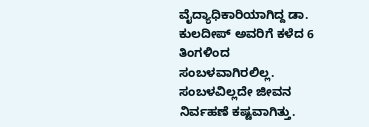ವೈದ್ಯಾಧಿಕಾರಿಯಾಗಿದ್ದ ಡಾ. ಕುಲದೀಪ್ ಅವರಿಗೆ ಕಳೆದ 6 ತಿಂಗಳಿಂದ ಸಂಬಳವಾಗಿರಲಿಲ್ಲ. ಸಂಬಳವಿಲ್ಲದೇ ಜೀವನ ನಿರ್ವಹಣೆ ಕಷ್ಟವಾಗಿತ್ತು.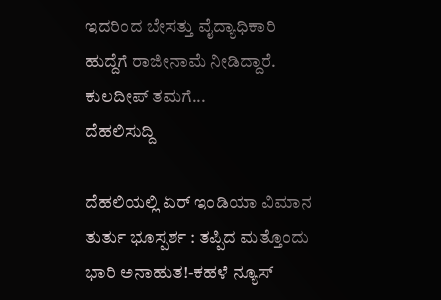ಇದರಿಂದ ಬೇಸತ್ತು ವೈದ್ಯಾಧಿಕಾರಿ ಹುದ್ದೆಗೆ ರಾಜೀನಾಮೆ ನೀಡಿದ್ದಾರೆ. ಕುಲದೀಪ್ ತಮಗೆ...
ದೆಹಲಿಸುದ್ದಿ

ದೆಹಲಿಯಲ್ಲಿ ಏರ್ ಇಂಡಿಯಾ ವಿಮಾನ ತುರ್ತು ಭೂಸ್ಪರ್ಶ : ತಪ್ಪಿದ ಮತ್ತೊಂದು ಭಾರಿ ಅನಾಹುತ!-ಕಹಳೆ ನ್ಯೂಸ್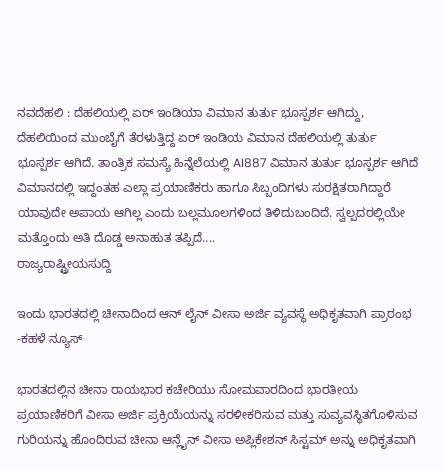ನವದೆಹಲಿ : ದೆಹಲಿಯಲ್ಲಿ ಏರ್ ಇಂಡಿಯಾ ವಿಮಾನ ತುರ್ತು ಭೂಸ್ಪರ್ಶ ಆಗಿದ್ದು, ದೆಹಲಿಯಿಂದ ಮುಂಬೈಗೆ ತೆರಳುತ್ತಿದ್ದ ಏರ್ ಇಂಡಿಯ ವಿಮಾನ ದೆಹಲಿಯಲ್ಲಿ ತುರ್ತು ಭೂಸ್ಪರ್ಶ ಆಗಿದೆ. ತಾಂತ್ರಿಕ ಸಮಸ್ಯೆ ಹಿನ್ನೆಲೆಯಲ್ಲಿ AI887 ವಿಮಾನ ತುರ್ತು ಭೂಸ್ಪರ್ಶ ಆಗಿದೆ ವಿಮಾನದಲ್ಲಿ ಇದ್ದಂತಹ ಎಲ್ಲಾ ಪ್ರಯಾಣಿಕರು ಹಾಗೂ ಸಿಬ್ಬಂದಿಗಳು ಸುರಕ್ಷಿತರಾಗಿದ್ದಾರೆ ಯಾವುದೇ ಅಪಾಯ ಆಗಿಲ್ಲ ಎಂದು ಬಲ್ಲಮೂಲಗಳಿಂದ ತಿಳಿದುಬಂದಿದೆ. ಸ್ವಲ್ಪದರಲ್ಲಿಯೇ ಮತ್ತೊಂದು ಅತಿ ದೊಡ್ಡ ಅನಾಹುತ ತಪ್ಪಿದೆ....
ರಾಜ್ಯರಾಷ್ಟ್ರೀಯಸುದ್ದಿ

ಇಂದು ಭಾರತದಲ್ಲಿ ಚೀನಾದಿಂದ ಆನ್ ಲೈನ್ ವೀಸಾ ಅರ್ಜಿ ವ್ಯವಸ್ಥೆ ಅಧಿಕೃತವಾಗಿ ಪ್ರಾರಂಭ -ಕಹಳೆ ನ್ಯೂಸ್

ಭಾರತದಲ್ಲಿನ ಚೀನಾ ರಾಯಭಾರ ಕಚೇರಿಯು ಸೋಮವಾರದಿಂದ ಭಾರತೀಯ ಪ್ರಯಾಣಿಕರಿಗೆ ವೀಸಾ ಅರ್ಜಿ ಪ್ರಕ್ರಿಯೆಯನ್ನು ಸರಳೀಕರಿಸುವ ಮತ್ತು ಸುವ್ಯವಸ್ಥಿತಗೊಳಿಸುವ ಗುರಿಯನ್ನು ಹೊಂದಿರುವ ಚೀನಾ ಆನ್ಲೈನ್ ವೀಸಾ ಅಪ್ಲಿಕೇಶನ್ ಸಿಸ್ಟಮ್ ಅನ್ನು ಅಧಿಕೃತವಾಗಿ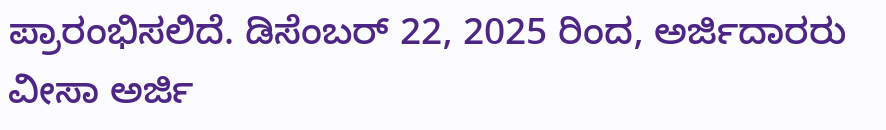ಪ್ರಾರಂಭಿಸಲಿದೆ. ಡಿಸೆಂಬರ್ 22, 2025 ರಿಂದ, ಅರ್ಜಿದಾರರು ವೀಸಾ ಅರ್ಜಿ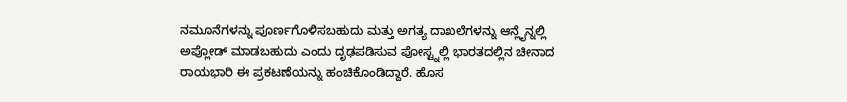ನಮೂನೆಗಳನ್ನು ಪೂರ್ಣಗೊಳಿಸಬಹುದು ಮತ್ತು ಅಗತ್ಯ ದಾಖಲೆಗಳನ್ನು ಆನ್ಲೈನ್ನಲ್ಲಿ ಅಪ್ಲೋಡ್ ಮಾಡಬಹುದು ಎಂದು ದೃಢಪಡಿಸುವ ಪೋಸ್ಟ್ನಲ್ಲಿ ಭಾರತದಲ್ಲಿನ ಚೀನಾದ ರಾಯಭಾರಿ ಈ ಪ್ರಕಟಣೆಯನ್ನು ಹಂಚಿಕೊಂಡಿದ್ದಾರೆ. ಹೊಸ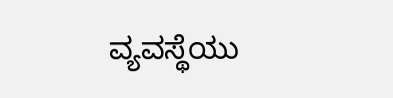ವ್ಯವಸ್ಥೆಯು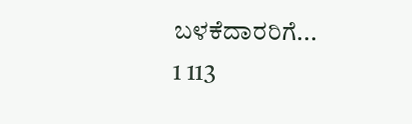ಬಳಕೆದಾರರಿಗೆ...
1 113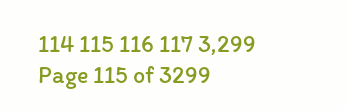114 115 116 117 3,299
Page 115 of 3299